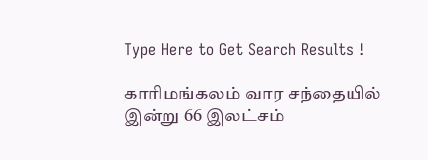Type Here to Get Search Results !

காரிமங்கலம் வார சந்தையில் இன்று 66 இலட்சம்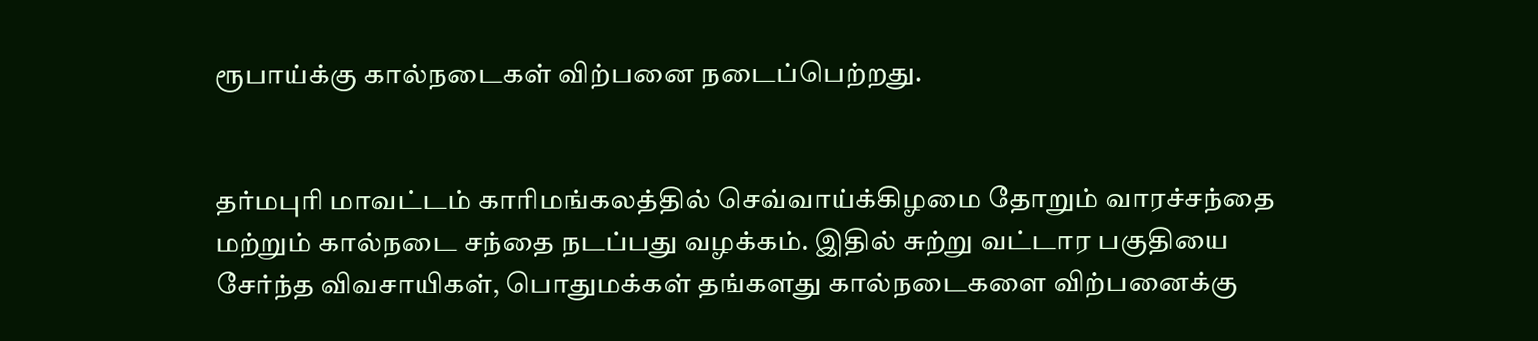ரூபாய்க்கு கால்நடைகள் விற்பனை நடைப்பெற்றது.


தர்மபுரி மாவட்டம் காரிமங்கலத்தில் செவ்வாய்க்கிழமை தோறும் வாரச்சந்தை மற்றும் கால்நடை சந்தை நடப்பது வழக்கம். இதில் சுற்று வட்டார பகுதியை சேர்ந்த விவசாயிகள், பொதுமக்கள் தங்களது கால்நடைகளை விற்பனைக்கு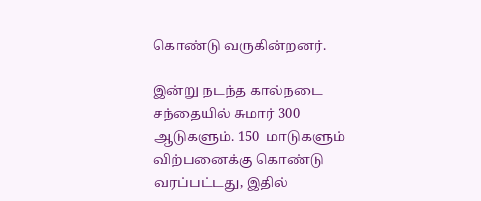கொண்டு வருகின்றனர்.

இன்று நடந்த கால்நடை சந்தையில் சுமார் 300 ஆடுகளும். 150  மாடுகளும்  விற்பனைக்கு கொண்டு வரப்பட்டது, இதில்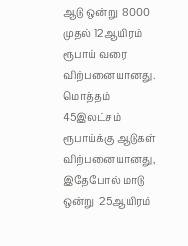ஆடு ஒன்று  8000 முதல் 12ஆயிரம் ரூபாய் வரை விற்பனையானது. மொத்தம்  45இலட்சம்  ரூபாய்க்கு ஆடுகள் விற்பனையானது, இதேபோல் மாடு ஒன்று  25ஆயிரம்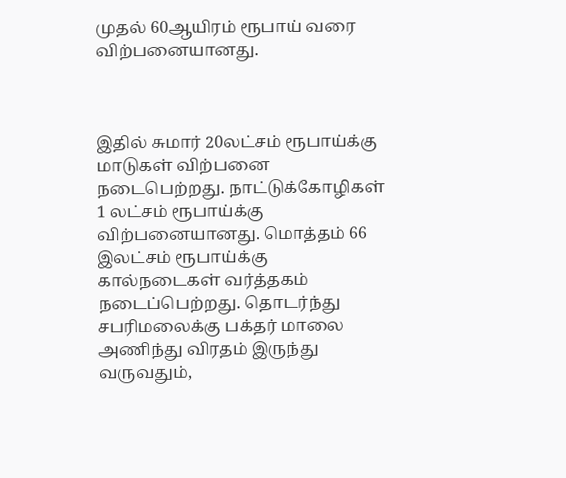முதல் 60ஆயிரம் ரூபாய் வரை விற்பனையானது.



இதில் சுமார் 20லட்சம் ரூபாய்க்கு மாடுகள் விற்பனை நடைபெற்றது. நாட்டுக்கோழிகள் 1 லட்சம் ரூபாய்க்கு விற்பனையானது. மொத்தம் 66 இலட்சம் ரூபாய்க்கு கால்நடைகள் வர்த்தகம் நடைப்பெற்றது. தொடர்ந்து சபரிமலைக்கு பக்தர் மாலை அணிந்து விரதம் இருந்து வருவதும்,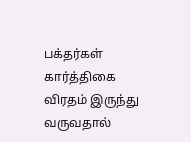பக்தர்கள் கார்த்திகை விரதம் இருந்து வருவதால்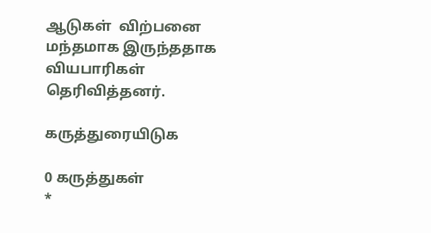ஆடுகள்  விற்பனை மந்தமாக இருந்ததாக வியபாரிகள் தெரிவித்தனர்.

கருத்துரையிடுக

0 கருத்துகள்
*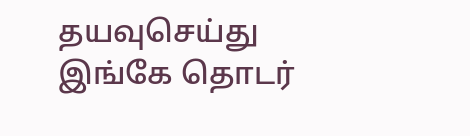தயவுசெய்து இங்கே தொடர்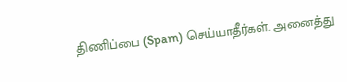திணிப்பை (Spam) செய்யாதீர்கள். அனைத்து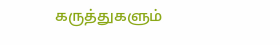கருத்துகளும்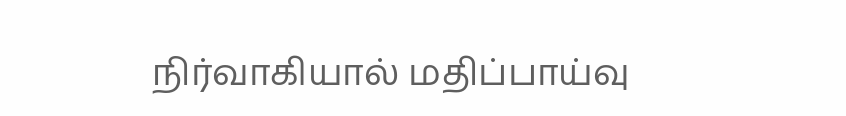நிர்வாகியால் மதிப்பாய்வு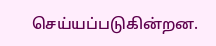செய்யப்படுகின்றன.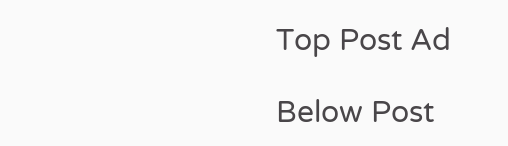Top Post Ad

Below Post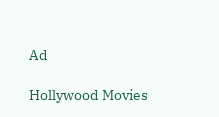Ad

Hollywood Movies